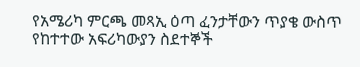የአሜሪካ ምርጫ መጻኢ ዕጣ ፈንታቸውን ጥያቄ ውስጥ የከተተው አፍሪካውያን ስደተኞች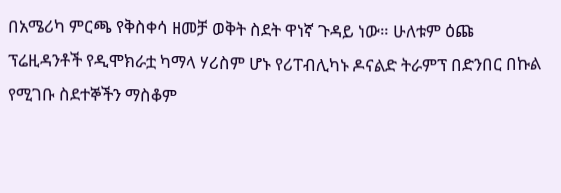በአሜሪካ ምርጫ የቅስቀሳ ዘመቻ ወቅት ስደት ዋነኛ ጉዳይ ነው። ሁለቱም ዕጩ ፕሬዚዳንቶች የዲሞክራቷ ካማላ ሃሪስም ሆኑ የሪፐብሊካኑ ዶናልድ ትራምፕ በድንበር በኩል የሚገቡ ስደተኞችን ማስቆም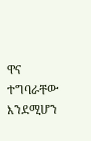ዋና ተግባራቸው እንደሚሆን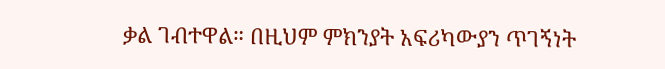ቃል ገብተዋል። በዚህም ምክንያት አፍሪካውያን ጥገኝነት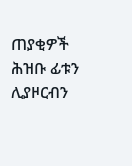ጠያቂዎች ሕዝቡ ፊቱን ሊያዞርብን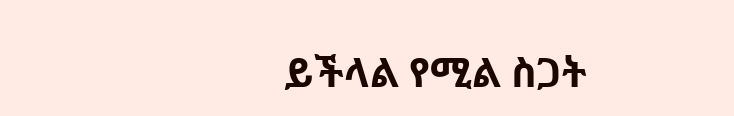ይችላል የሚል ስጋት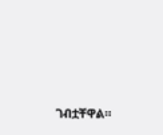ገብቷቸዋል።